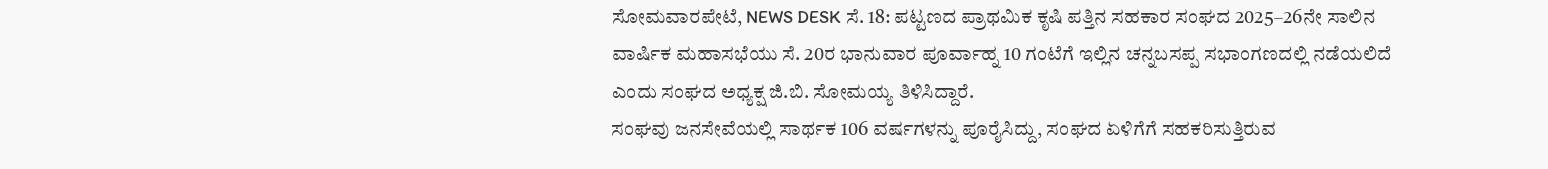ಸೋಮವಾರಪೇಟೆ, NEWS DESK ಸೆ. 18: ಪಟ್ಟಣದ ಪ್ರಾಥಮಿಕ ಕೃಷಿ ಪತ್ತಿನ ಸಹಕಾರ ಸಂಘದ 2025–26ನೇ ಸಾಲಿನ ವಾರ್ಷಿಕ ಮಹಾಸಭೆಯು ಸೆ. 20ರ ಭಾನುವಾರ ಪೂರ್ವಾಹ್ನ 10 ಗಂಟೆಗೆ ಇಲ್ಲಿನ ಚನ್ನಬಸಪ್ಪ ಸಭಾಂಗಣದಲ್ಲಿ ನಡೆಯಲಿದೆ ಎಂದು ಸಂಘದ ಅಧ್ಯಕ್ಷ ಜಿ.ಬಿ. ಸೋಮಯ್ಯ ತಿಳಿಸಿದ್ದಾರೆ.
ಸಂಘವು ಜನಸೇವೆಯಲ್ಲಿ ಸಾರ್ಥಕ 106 ವರ್ಷಗಳನ್ನು ಪೂರೈಸಿದ್ದು, ಸಂಘದ ಏಳಿಗೆಗೆ ಸಹಕರಿಸುತ್ತಿರುವ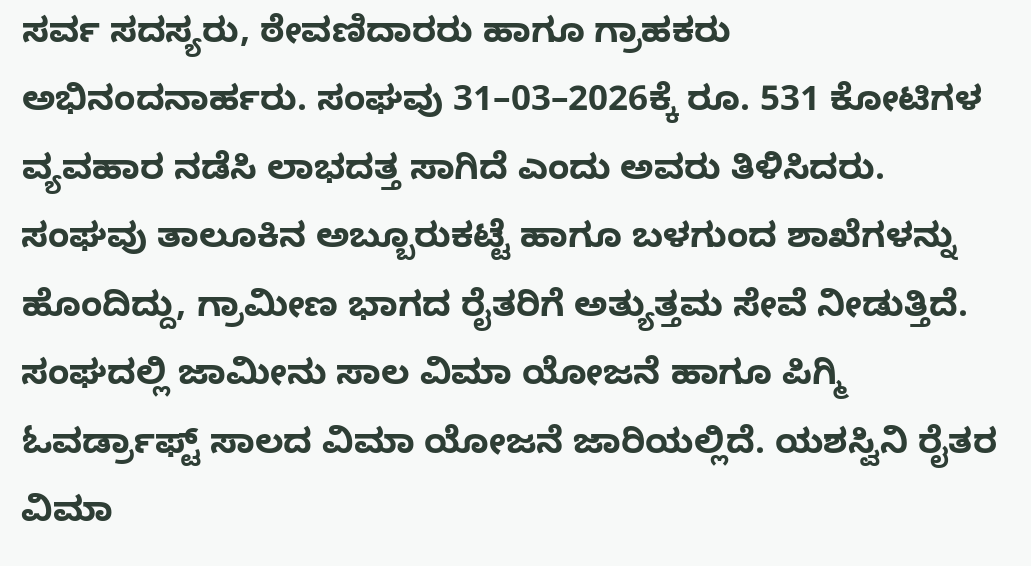ಸರ್ವ ಸದಸ್ಯರು, ಠೇವಣಿದಾರರು ಹಾಗೂ ಗ್ರಾಹಕರು ಅಭಿನಂದನಾರ್ಹರು. ಸಂಘವು 31–03–2026ಕ್ಕೆ ರೂ. 531 ಕೋಟಿಗಳ ವ್ಯವಹಾರ ನಡೆಸಿ ಲಾಭದತ್ತ ಸಾಗಿದೆ ಎಂದು ಅವರು ತಿಳಿಸಿದರು.
ಸಂಘವು ತಾಲೂಕಿನ ಅಬ್ಬೂರುಕಟ್ಟೆ ಹಾಗೂ ಬಳಗುಂದ ಶಾಖೆಗಳನ್ನು ಹೊಂದಿದ್ದು, ಗ್ರಾಮೀಣ ಭಾಗದ ರೈತರಿಗೆ ಅತ್ಯುತ್ತಮ ಸೇವೆ ನೀಡುತ್ತಿದೆ. ಸಂಘದಲ್ಲಿ ಜಾಮೀನು ಸಾಲ ವಿಮಾ ಯೋಜನೆ ಹಾಗೂ ಪಿಗ್ಮಿ ಓವರ್ಡ್ರಾಫ್ಟ್ ಸಾಲದ ವಿಮಾ ಯೋಜನೆ ಜಾರಿಯಲ್ಲಿದೆ. ಯಶಸ್ವಿನಿ ರೈತರ ವಿಮಾ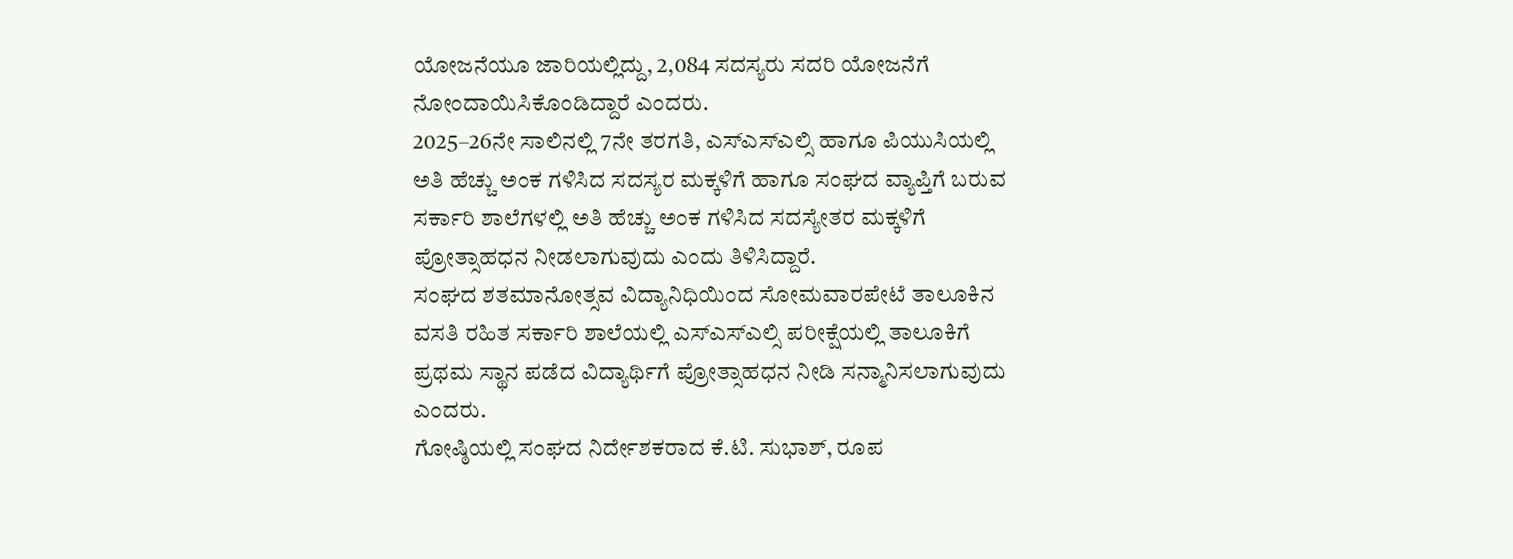ಯೋಜನೆಯೂ ಜಾರಿಯಲ್ಲಿದ್ದು, 2,084 ಸದಸ್ಯರು ಸದರಿ ಯೋಜನೆಗೆ ನೋಂದಾಯಿಸಿಕೊಂಡಿದ್ದಾರೆ ಎಂದರು.
2025–26ನೇ ಸಾಲಿನಲ್ಲಿ 7ನೇ ತರಗತಿ, ಎಸ್ಎಸ್ಎಲ್ಸಿ ಹಾಗೂ ಪಿಯುಸಿಯಲ್ಲಿ ಅತಿ ಹೆಚ್ಚು ಅಂಕ ಗಳಿಸಿದ ಸದಸ್ಯರ ಮಕ್ಕಳಿಗೆ ಹಾಗೂ ಸಂಘದ ವ್ಯಾಪ್ತಿಗೆ ಬರುವ ಸರ್ಕಾರಿ ಶಾಲೆಗಳಲ್ಲಿ ಅತಿ ಹೆಚ್ಚು ಅಂಕ ಗಳಿಸಿದ ಸದಸ್ಯೇತರ ಮಕ್ಕಳಿಗೆ ಪ್ರೋತ್ಸಾಹಧನ ನೀಡಲಾಗುವುದು ಎಂದು ತಿಳಿಸಿದ್ದಾರೆ.
ಸಂಘದ ಶತಮಾನೋತ್ಸವ ವಿದ್ಯಾನಿಧಿಯಿಂದ ಸೋಮವಾರಪೇಟೆ ತಾಲೂಕಿನ ವಸತಿ ರಹಿತ ಸರ್ಕಾರಿ ಶಾಲೆಯಲ್ಲಿ ಎಸ್ಎಸ್ಎಲ್ಸಿ ಪರೀಕ್ಷೆಯಲ್ಲಿ ತಾಲೂಕಿಗೆ ಪ್ರಥಮ ಸ್ಥಾನ ಪಡೆದ ವಿದ್ಯಾರ್ಥಿಗೆ ಪ್ರೋತ್ಸಾಹಧನ ನೀಡಿ ಸನ್ಮಾನಿಸಲಾಗುವುದು ಎಂದರು.
ಗೋಷ್ಠಿಯಲ್ಲಿ ಸಂಘದ ನಿರ್ದೇಶಕರಾದ ಕೆ.ಟಿ. ಸುಭಾಶ್, ರೂಪ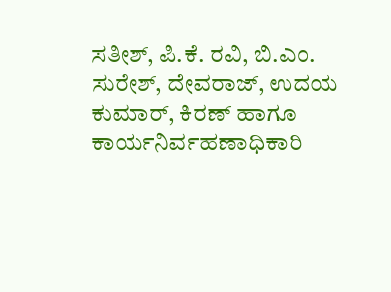ಸತೀಶ್, ಪಿ.ಕೆ. ರವಿ, ಬಿ.ಎಂ. ಸುರೇಶ್, ದೇವರಾಜ್, ಉದಯ ಕುಮಾರ್, ಕಿರಣ್ ಹಾಗೂ ಕಾರ್ಯನಿರ್ವಹಣಾಧಿಕಾರಿ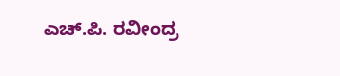ಎಚ್.ಪಿ. ರವೀಂದ್ರ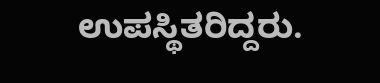ಉಪಸ್ಥಿತರಿದ್ದರು.